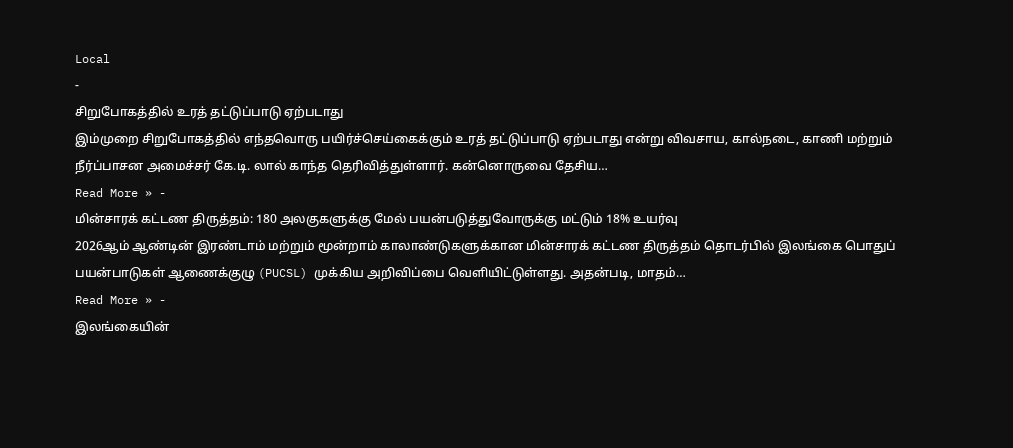Local
-
சிறுபோகத்தில் உரத் தட்டுப்பாடு ஏற்படாது
இம்முறை சிறுபோகத்தில் எந்தவொரு பயிர்ச்செய்கைக்கும் உரத் தட்டுப்பாடு ஏற்படாது என்று விவசாய, கால்நடை, காணி மற்றும் நீர்ப்பாசன அமைச்சர் கே.டி. லால் காந்த தெரிவித்துள்ளார். கன்னொருவை தேசிய…
Read More » -
மின்சாரக் கட்டண திருத்தம்: 180 அலகுகளுக்கு மேல் பயன்படுத்துவோருக்கு மட்டும் 18% உயர்வு
2026ஆம் ஆண்டின் இரண்டாம் மற்றும் மூன்றாம் காலாண்டுகளுக்கான மின்சாரக் கட்டண திருத்தம் தொடர்பில் இலங்கை பொதுப் பயன்பாடுகள் ஆணைக்குழு (PUCSL) முக்கிய அறிவிப்பை வெளியிட்டுள்ளது. அதன்படி, மாதம்…
Read More » -
இலங்கையின்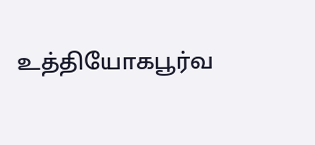உத்தியோகபூர்வ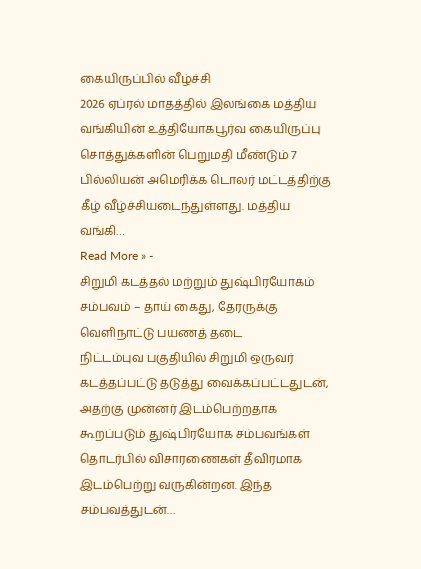கையிருப்பில் வீழ்ச்சி
2026 ஏப்ரல் மாதத்தில் இலங்கை மத்திய வங்கியின் உத்தியோகபூர்வ கையிருப்பு சொத்துக்களின் பெறுமதி மீண்டும் 7 பில்லியன் அமெரிக்க டொலர் மட்டத்திற்கு கீழ் வீழ்ச்சியடைந்துள்ளது. மத்திய வங்கி…
Read More » -
சிறுமி கடத்தல் மற்றும் துஷ்பிரயோகம் சம்பவம் – தாய் கைது, தேரருக்கு வெளிநாட்டு பயணத் தடை
நிட்டம்புவ பகுதியில் சிறுமி ஒருவர் கடத்தப்பட்டு தடுத்து வைக்கப்பட்டதுடன், அதற்கு முன்னர் இடம்பெற்றதாக கூறப்படும் துஷ்பிரயோக சம்பவங்கள் தொடர்பில் விசாரணைகள் தீவிரமாக இடம்பெற்று வருகின்றன. இந்த சம்பவத்துடன்…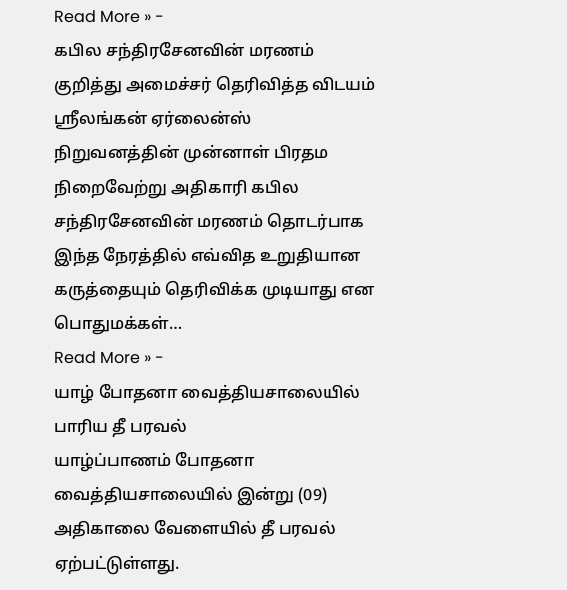Read More » -
கபில சந்திரசேனவின் மரணம் குறித்து அமைச்சர் தெரிவித்த விடயம்
ஸ்ரீலங்கன் ஏர்லைன்ஸ் நிறுவனத்தின் முன்னாள் பிரதம நிறைவேற்று அதிகாரி கபில சந்திரசேனவின் மரணம் தொடர்பாக இந்த நேரத்தில் எவ்வித உறுதியான கருத்தையும் தெரிவிக்க முடியாது என பொதுமக்கள்…
Read More » -
யாழ் போதனா வைத்தியசாலையில் பாரிய தீ பரவல்
யாழ்ப்பாணம் போதனா வைத்தியசாலையில் இன்று (09) அதிகாலை வேளையில் தீ பரவல் ஏற்பட்டுள்ளது.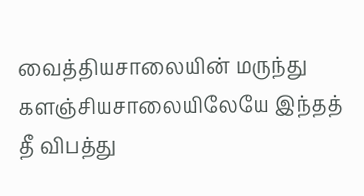வைத்தியசாலையின் மருந்து களஞ்சியசாலையிலேயே இந்தத் தீ விபத்து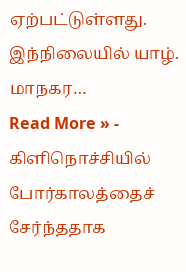ஏற்பட்டுள்ளது. இந்நிலையில் யாழ். மாநகர…
Read More » -
கிளிநொச்சியில் போர்காலத்தைச் சேர்ந்ததாக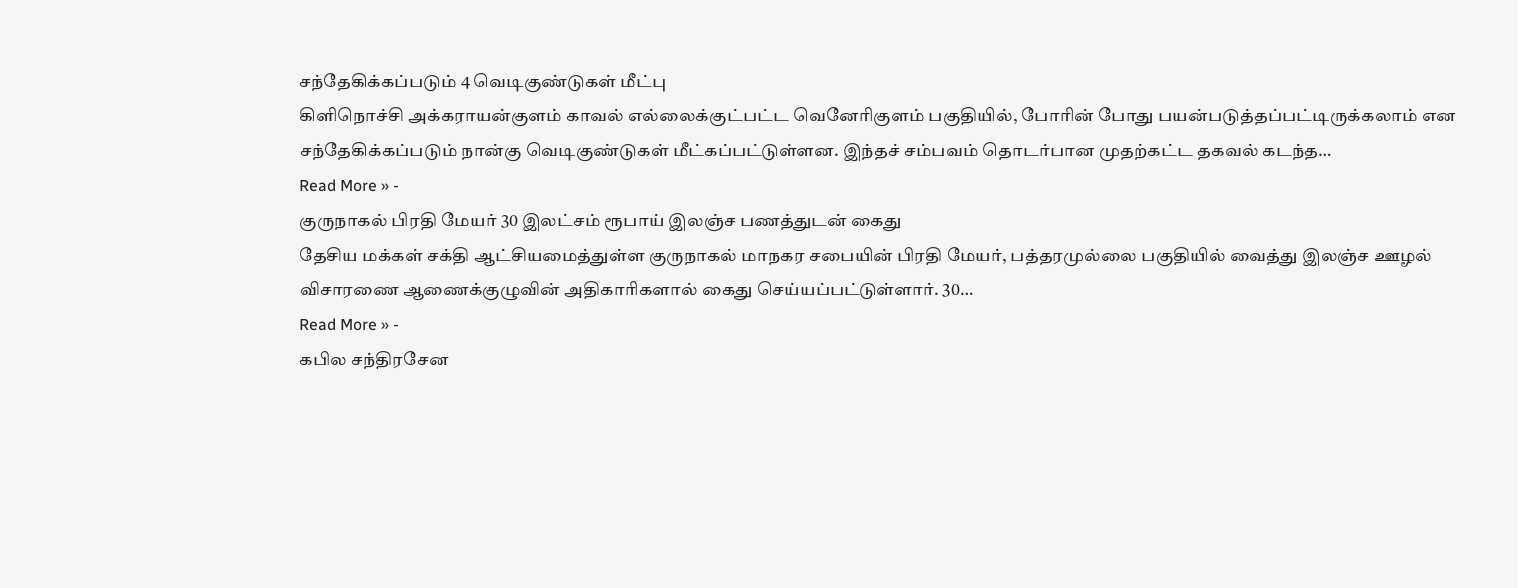சந்தேகிக்கப்படும் 4 வெடிகுண்டுகள் மீட்பு
கிளிநொச்சி அக்கராயன்குளம் காவல் எல்லைக்குட்பட்ட வெனேரிகுளம் பகுதியில், போரின் போது பயன்படுத்தப்பட்டிருக்கலாம் என சந்தேகிக்கப்படும் நான்கு வெடிகுண்டுகள் மீட்கப்பட்டுள்ளன. இந்தச் சம்பவம் தொடர்பான முதற்கட்ட தகவல் கடந்த…
Read More » -
குருநாகல் பிரதி மேயர் 30 இலட்சம் ரூபாய் இலஞ்ச பணத்துடன் கைது
தேசிய மக்கள் சக்தி ஆட்சியமைத்துள்ள குருநாகல் மாநகர சபையின் பிரதி மேயர், பத்தரமுல்லை பகுதியில் வைத்து இலஞ்ச ஊழல் விசாரணை ஆணைக்குழுவின் அதிகாரிகளால் கைது செய்யப்பட்டுள்ளார். 30…
Read More » -
கபில சந்திரசேன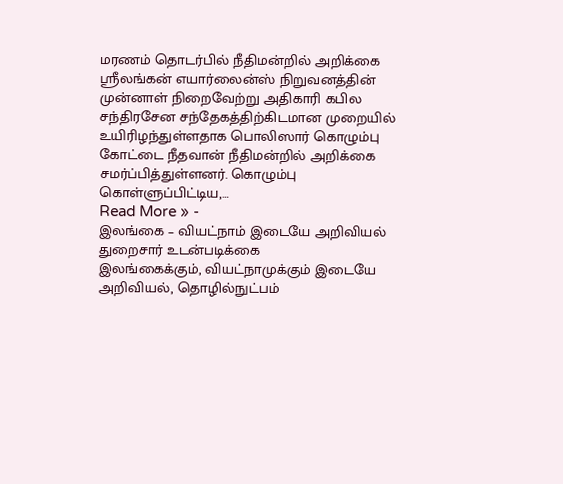மரணம் தொடர்பில் நீதிமன்றில் அறிக்கை
ஸ்ரீலங்கன் எயார்லைன்ஸ் நிறுவனத்தின் முன்னாள் நிறைவேற்று அதிகாரி கபில சந்திரசேன சந்தேகத்திற்கிடமான முறையில் உயிரிழந்துள்ளதாக பொலிஸார் கொழும்பு கோட்டை நீதவான் நீதிமன்றில் அறிக்கை சமர்ப்பித்துள்ளனர். கொழும்பு கொள்ளுப்பிட்டிய,…
Read More » -
இலங்கை – வியட்நாம் இடையே அறிவியல் துறைசார் உடன்படிக்கை
இலங்கைக்கும், வியட்நாமுக்கும் இடையே அறிவியல், தொழில்நுட்பம்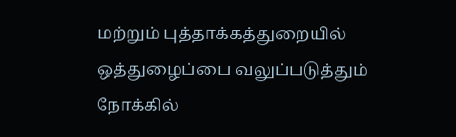மற்றும் புத்தாக்கத்துறையில் ஒத்துழைப்பை வலுப்படுத்தும் நோக்கில்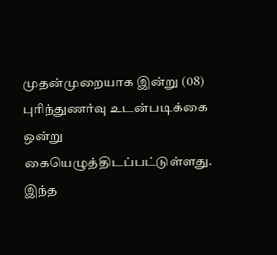முதன்முறையாக இன்று (08) புரிந்துணர்வு உடன்படிக்கை ஒன்று கையெழுத்திடப்பட்டுள்ளது. இந்த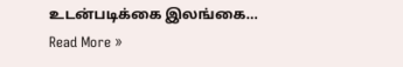உடன்படிக்கை இலங்கை…
Read More »